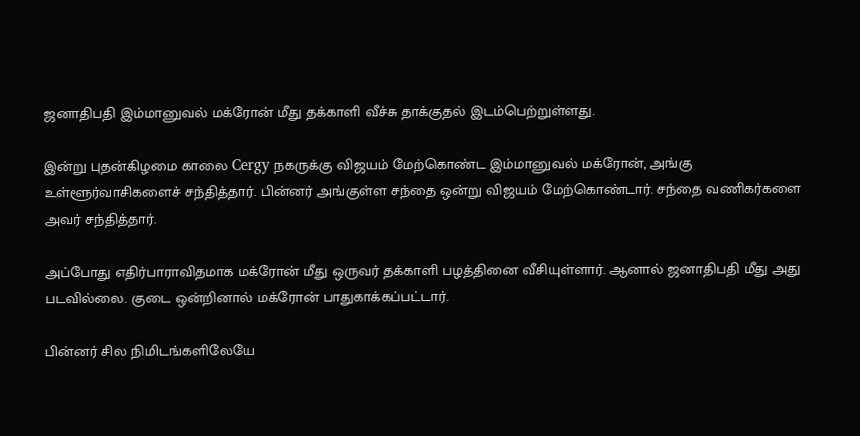ஜனாதிபதி இம்மானுவல் மக்ரோன் மீது தக்காளி வீச்சு தாக்குதல் இடம்பெற்றுள்ளது.

இன்று புதன்கிழமை காலை Cergy நகருக்கு விஜயம் மேற்கொண்ட இம்மானுவல் மக்ரோன், அங்கு உள்ளூர்வாசிகளைச் சந்தித்தார். பின்னர் அங்குள்ள சந்தை ஒன்று விஜயம் மேற்கொண்டார். சந்தை வணிகர்களை அவர் சந்தித்தார்.

அப்போது எதிர்பாராவிதமாக மக்ரோன் மீது ஒருவர் தக்காளி பழத்தினை வீசியுள்ளார். ஆனால் ஜனாதிபதி மீது அது படவில்லை. குடை ஒன்றினால் மக்ரோன் பாதுகாக்கப்பட்டார்.

பின்னர் சில நிமிடங்களிலேயே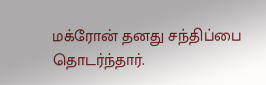மக்ரோன் தனது சந்திப்பை தொடர்ந்தார்.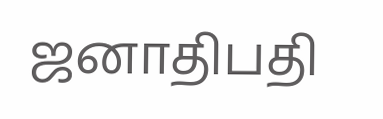ஜனாதிபதி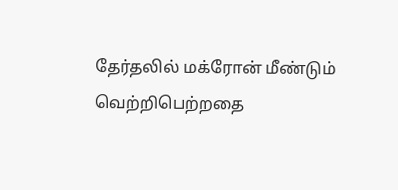தேர்தலில் மக்ரோன் மீண்டும் வெற்றிபெற்றதை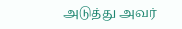அடுத்து அவர்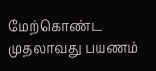மேற்கொண்ட முதலாவது பயணம்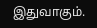இதுவாகும்.